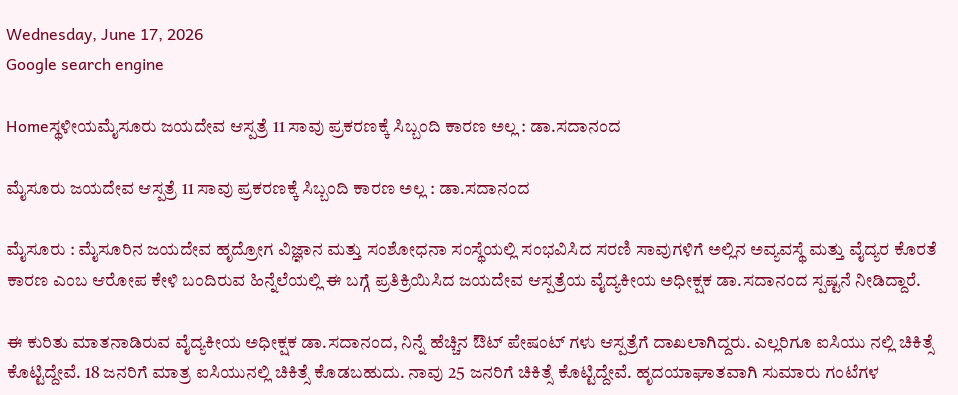Wednesday, June 17, 2026
Google search engine

Homeಸ್ಥಳೀಯಮೈಸೂರು ಜಯದೇವ ಆಸ್ಪತ್ರೆ 11 ಸಾವು ಪ್ರಕರಣಕ್ಕೆ ಸಿಬ್ಬಂದಿ ಕಾರಣ ಅಲ್ಲ : ಡಾ.ಸದಾನಂದ

ಮೈಸೂರು ಜಯದೇವ ಆಸ್ಪತ್ರೆ 11 ಸಾವು ಪ್ರಕರಣಕ್ಕೆ ಸಿಬ್ಬಂದಿ ಕಾರಣ ಅಲ್ಲ : ಡಾ.ಸದಾನಂದ

ಮೈಸೂರು : ಮೈಸೂರಿನ ಜಯದೇವ ಹೃದ್ರೋಗ ವಿಜ್ಞಾನ ಮತ್ತು ಸಂಶೋಧನಾ ಸಂಸ್ಥೆಯಲ್ಲಿ ಸಂಭವಿಸಿದ ಸರಣಿ ಸಾವುಗಳಿಗೆ ಅಲ್ಲಿನ ಅವ್ಯವಸ್ಥೆ ಮತ್ತು ವೈದ್ಯರ ಕೊರತೆ ಕಾರಣ ಎಂಬ ಆರೋಪ ಕೇಳಿ ಬಂದಿರುವ ಹಿನ್ನೆಲೆಯಲ್ಲಿ ಈ ಬಗ್ಗೆ ಪ್ರತಿಕ್ರಿಯಿಸಿದ ಜಯದೇವ ಆಸ್ಪತ್ರೆಯ ವೈದ್ಯಕೀಯ ಅಧೀಕ್ಷಕ ಡಾ.ಸದಾನಂದ ಸ್ಪಷ್ಟನೆ ನೀಡಿದ್ದಾರೆ.

ಈ ಕುರಿತು ಮಾತನಾಡಿರುವ ವೈದ್ಯಕೀಯ ಅಧೀಕ್ಷಕ ಡಾ.ಸದಾನಂದ, ನಿನ್ನೆ ಹೆಚ್ಚಿನ ಔಟ್ ಪೇಷಂಟ್ ಗಳು ಆಸ್ಪತ್ರೆಗೆ ದಾಖಲಾಗಿದ್ದರು. ಎಲ್ಲರಿಗೂ ಐಸಿಯು ನಲ್ಲಿ ಚಿಕಿತ್ಸೆ ಕೊಟ್ಟಿದ್ದೇವೆ. 18 ಜನರಿಗೆ ಮಾತ್ರ ಐಸಿಯುನಲ್ಲಿ ಚಿಕಿತ್ಸೆ ಕೊಡಬಹುದು. ನಾವು 25 ಜನರಿಗೆ ಚಿಕಿತ್ಸೆ ಕೊಟ್ಟಿದ್ದೇವೆ. ಹೃದಯಾಘಾತವಾಗಿ ಸುಮಾರು ಗಂಟೆಗಳ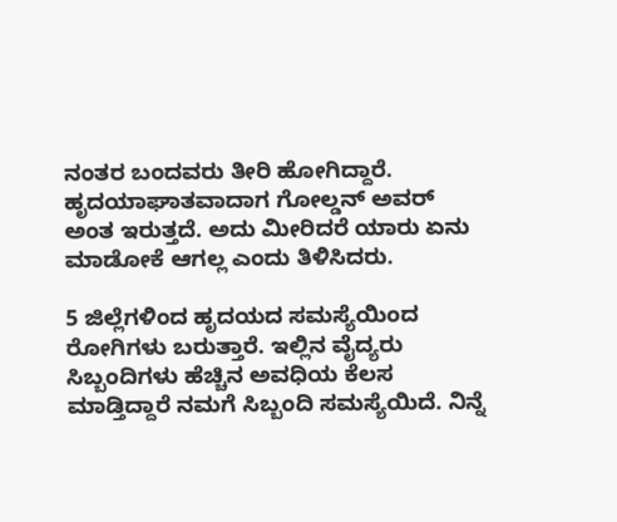ನಂತರ ಬಂದವರು ತೀರಿ ಹೋಗಿದ್ದಾರೆ. ಹೃದಯಾಘಾತವಾದಾಗ ಗೋಲ್ಡನ್ ಅವರ್ ಅಂತ ಇರುತ್ತದೆ. ಅದು ಮೀರಿದರೆ ಯಾರು ಏನು ಮಾಡೋಕೆ ಆಗಲ್ಲ ಎಂದು ತಿಳಿಸಿದರು.

5 ಜಿಲ್ಲೆಗಳಿಂದ ಹೃದಯದ ಸಮಸ್ಯೆಯಿಂದ ರೋಗಿಗಳು ಬರುತ್ತಾರೆ. ಇಲ್ಲಿನ ವೈದ್ಯರು ಸಿಬ್ಬಂದಿಗಳು ಹೆಚ್ಚಿನ ಅವಧಿಯ ಕೆಲಸ ಮಾಡ್ತಿದ್ದಾರೆ ನಮಗೆ ಸಿಬ್ಬಂದಿ ಸಮಸ್ಯೆಯಿದೆ. ನಿನ್ನೆ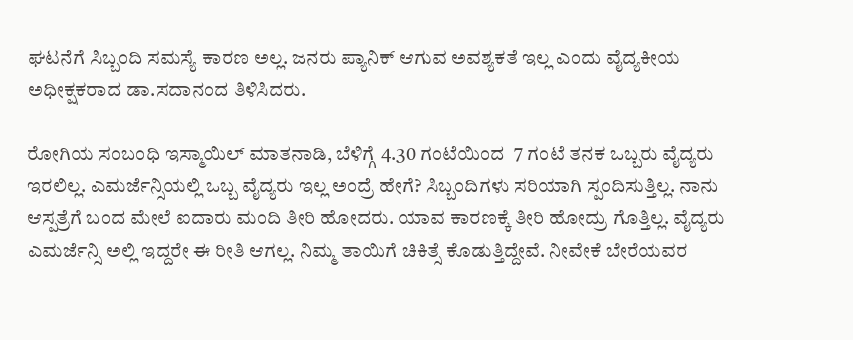ಘಟನೆಗೆ ಸಿಬ್ಬಂದಿ ಸಮಸ್ಯೆ ಕಾರಣ ಅಲ್ಲ. ಜನರು ಪ್ಯಾನಿಕ್ ಆಗುವ ಅವಶ್ಯಕತೆ ಇಲ್ಲ ಎಂದು ವೈದ್ಯಕೀಯ ಅಧೀಕ್ಷಕರಾದ ಡಾ.ಸದಾನಂದ ತಿಳಿಸಿದರು.

ರೋಗಿಯ ಸಂಬಂಧಿ ಇಸ್ಮಾಯಿಲ್ ಮಾತನಾಡಿ, ಬೆಳಿಗ್ಗೆ 4.30 ಗಂಟೆಯಿಂದ  7 ಗಂಟೆ ತನಕ ಒಬ್ಬರು ವೈದ್ಯರು ಇರಲಿಲ್ಲ. ಎಮರ್ಜೆನ್ಸಿಯಲ್ಲಿ ಒಬ್ಬ ವೈದ್ಯರು ಇಲ್ಲ ಅಂದ್ರೆ ಹೇಗೆ? ಸಿಬ್ಬಂದಿಗಳು ಸರಿಯಾಗಿ ಸ್ಪಂದಿಸುತ್ತಿಲ್ಲ. ನಾನು ಆಸ್ಪತ್ರೆಗೆ ಬಂದ ಮೇಲೆ ಐದಾರು ಮಂದಿ ತೀರಿ ಹೋದರು. ಯಾವ ಕಾರಣಕ್ಕೆ ತೀರಿ ಹೋದ್ರು ಗೊತ್ತಿಲ್ಲ. ವೈದ್ಯರು ಎಮರ್ಜೆನ್ಸಿ ಅಲ್ಲಿ ಇದ್ದರೇ ಈ ರೀತಿ ಆಗಲ್ಲ. ನಿಮ್ಮ ತಾಯಿಗೆ ಚಿಕಿತ್ಸೆ ಕೊಡುತ್ತಿದ್ದೇವೆ. ನೀವೇಕೆ ಬೇರೆಯವರ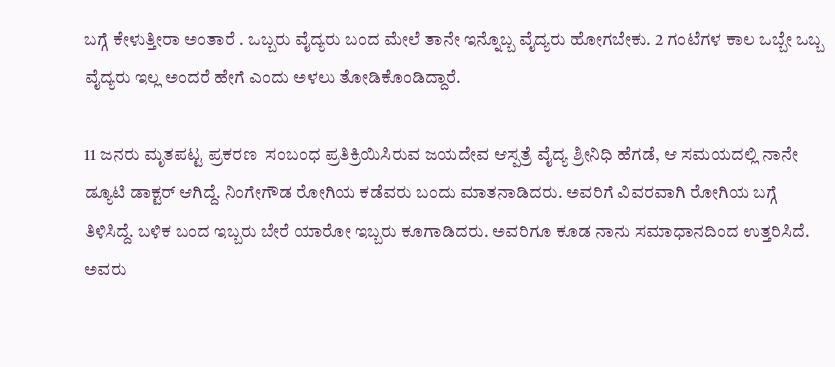ಬಗ್ಗೆ ಕೇಳುತ್ತೀರಾ ಅಂತಾರೆ . ಒಬ್ಬರು ವೈದ್ಯರು ಬಂದ ಮೇಲೆ ತಾನೇ ಇನ್ನೊಬ್ಬ ವೈದ್ಯರು ಹೋಗಬೇಕು. 2 ಗಂಟೆಗಳ ಕಾಲ ಒಬ್ಬೇ ಒಬ್ಬ ವೈದ್ಯರು ಇಲ್ಲ ಅಂದರೆ ಹೇಗೆ ಎಂದು ಅಳಲು ತೋಡಿಕೊಂಡಿದ್ದಾರೆ.

11 ಜನರು ಮೃತಪಟ್ಟ ಪ್ರಕರಣ  ಸಂಬಂಧ ಪ್ರತಿಕ್ರಿಯಿಸಿರುವ ಜಯದೇವ ಆಸ್ಪತ್ರೆ ವೈದ್ಯ ಶ್ರೀನಿಧಿ ಹೆಗಡೆ, ಆ ಸಮಯದಲ್ಲಿ ನಾನೇ ಡ್ಯೂಟಿ ಡಾಕ್ಟರ್ ಆಗಿದ್ದೆ. ನಿಂಗೇಗೌಡ ರೋಗಿಯ ಕಡೆವರು ಬಂದು ಮಾತನಾಡಿದರು. ಅವರಿಗೆ ವಿವರವಾಗಿ ರೋಗಿಯ ಬಗ್ಗೆ ತಿಳಿಸಿದ್ದೆ. ಬಳಿಕ ಬಂದ ಇಬ್ಬರು ಬೇರೆ ಯಾರೋ ಇಬ್ಬರು ಕೂಗಾಡಿದರು. ಅವರಿಗೂ ಕೂಡ ನಾನು ಸಮಾಧಾನದಿಂದ ಉತ್ತರಿಸಿದೆ. ಅವರು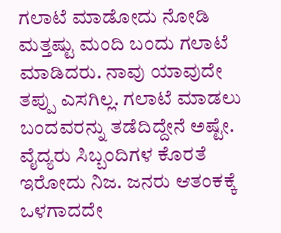ಗಲಾಟೆ ಮಾಡೋದು ನೋಡಿ ಮತ್ತಷ್ಟು ಮಂದಿ ಬಂದು ಗಲಾಟೆ ಮಾಡಿದರು. ನಾವು ಯಾವುದೇ ತಪ್ಪು ಎಸಗಿಲ್ಲ. ಗಲಾಟೆ ಮಾಡಲು ಬಂದವರನ್ನು ತಡೆದಿದ್ದೇನೆ ಅಷ್ಟೇ. ವೈದ್ಯರು ಸಿಬ್ಬಂದಿಗಳ ಕೊರತೆ ಇರೋದು ನಿಜ. ಜನರು ಆತಂಕಕ್ಕೆ ಒಳಗಾದದೇ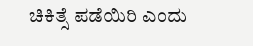ಚಿಕಿತ್ಸೆ ಪಡೆಯಿರಿ ಎಂದು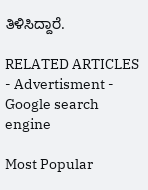ತಿಳಿಸಿದ್ದಾರೆ.

RELATED ARTICLES
- Advertisment -
Google search engine

Most Popular